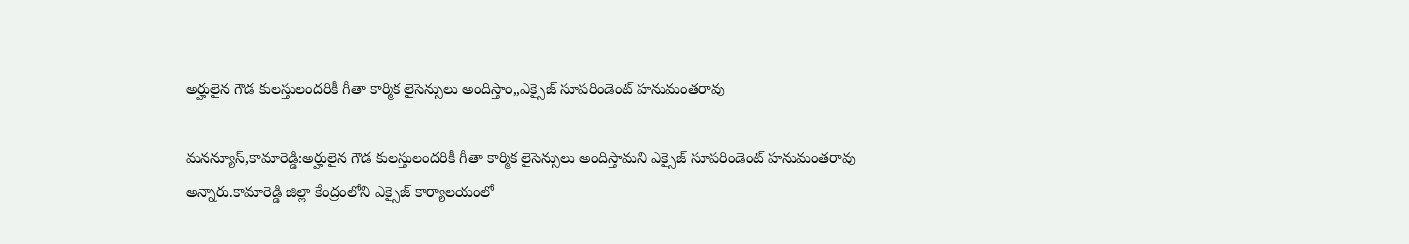అర్హులైన గౌడ కులస్తులందరికీ గీతా కార్మిక లైసెన్సులు అందిస్తాం,,ఎక్సైజ్ సూపరిండెంట్ హనుమంతరావు

మనన్యూస్,కామారెడ్డి:అర్హులైన గౌడ కులస్తులందరికీ గీతా కార్మిక లైసెన్సులు అందిస్తామని ఎక్సైజ్ సూపరిండెంట్ హనుమంతరావు అన్నారు.కామారెడ్డి జిల్లా కేంద్రంలోని ఎక్సైజ్ కార్యాలయంలో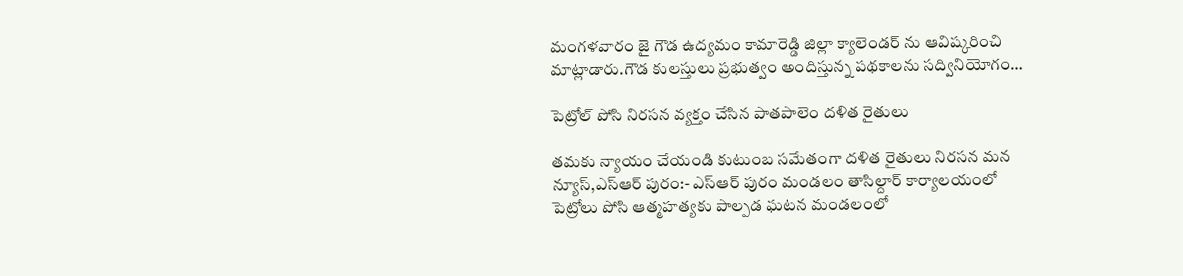మంగళవారం జై గౌడ ఉద్యమం కామారెడ్డి జిల్లా క్యాలెండర్ ను ఆవిష్కరించి మాట్లాడారు.గౌడ కులస్తులు ప్రభుత్వం అందిస్తున్న పథకాలను సద్వినియోగం…

పెట్రోల్ పోసి నిరసన వ్యక్తం చేసిన పాతపాలెం దళిత రైతులు

తమకు న్యాయం చేయండి కుటుంబ సమేతంగా దళిత రైతులు నిరసన మన న్యూస్,ఎస్ఆర్ పురం:- ఎస్ఆర్ పురం మండలం తాసిల్దార్ కార్యాలయంలో పెట్రోలు పోసి ఆత్మహత్యకు పాల్పడ ఘటన మండలంలో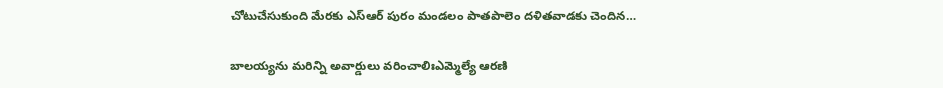చోటుచేసుకుంది మేరకు ఎస్ఆర్ పురం మండలం పాతపాలెం దళితవాడకు చెందిన…

బాల‌య్య‌ను మ‌రిన్ని అవార్డులు వ‌రించాలిఃఎమ్మెల్యే ఆర‌ణి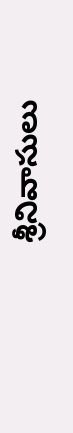శ్రీనివాసులు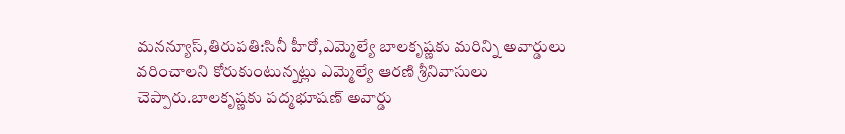మనన్యూస్,తిరుప‌తి:సినీ హీరో,ఎమ్మెల్యే బాల‌కృష్ణ‌కు మ‌రిన్ని అవార్డులు వ‌రించాల‌ని కోరుకుంటున్న‌ట్లు ఎమ్మెల్యే ఆర‌ణి శ్రీనివాసులు చెప్పారు.బాల‌కృష్ణ‌కు ప‌ద్మ‌భూష‌ణ్ అవార్డు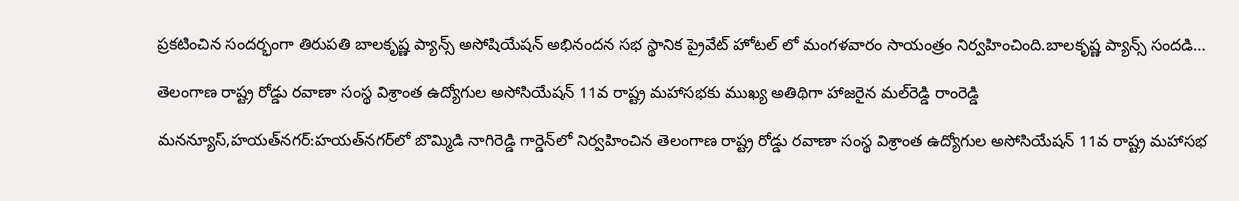ప్ర‌క‌టించిన సంద‌ర్భంగా తిరుప‌తి బాల‌కృష్ణ ప్యాన్స్ అసోషియేష‌న్ అభినంద‌న స‌భ స్థానిక ప్రైవేట్ హోట‌ల్ లో మంగ‌ళ‌వారం సాయంత్రం నిర్వ‌హించింది.బాల‌కృష్ణ ప్యాన్స్ సంద‌డి…

తెలంగాణ రాష్ట్ర రోడ్డు రవాణా సంస్థ విశ్రాంత ఉద్యోగుల అసోసియేషన్ 11వ రాష్ట్ర మహాసభకు ముఖ్య అతిథిగా హాజరైన మల్‌రెడ్డి రాంరెడ్డి

మనన్యూస్,హయత్‌నగర్‌:హయత్‌నగర్‌లో బొమ్మిడి నాగిరెడ్డి గార్డెన్‌లో నిర్వహించిన తెలంగాణ రాష్ట్ర రోడ్డు రవాణా సంస్థ విశ్రాంత ఉద్యోగుల అసోసియేషన్ 11వ రాష్ట్ర మహాసభ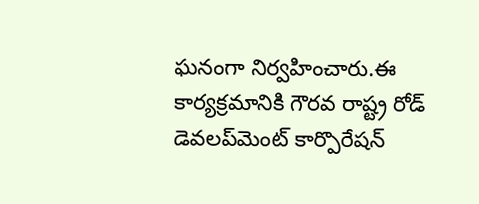ఘనంగా నిర్వహించారు.ఈ కార్యక్రమానికి గౌరవ రాష్ట్ర రోడ్ డెవలప్‌మెంట్ కార్పొరేషన్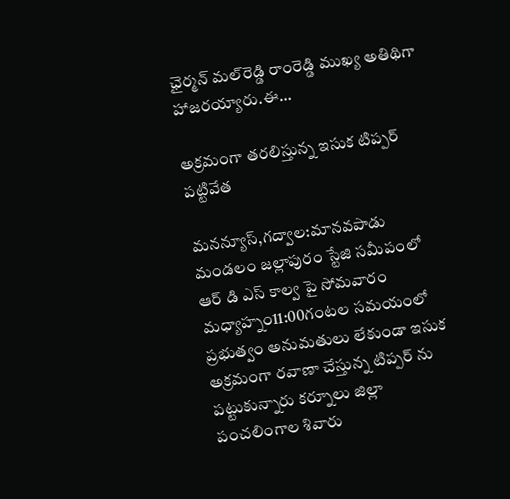ఛైర్మన్ మల్‌రెడ్డి రాంరెడ్డి ముఖ్య అతిథిగా హాజరయ్యారు.ఈ…

అక్రమంగా తరలిస్తున్న ఇసుక టిప్పర్ పట్టివేత

మనన్యూస్,గద్వాల:మానవపాడు మండలం జల్లాపురం స్టేజి సమీపంలో ఆర్ డి ఎస్ కాల్వ పై సోమవారం మధ్యాహ్నం11:00గంటల సమయంలో ప్రభుత్వం అనుమతులు లేకుండా ఇసుక అక్రమంగా రవాణా చేస్తున్న టిప్పర్ ను పట్టుకున్నారు కర్నూలు జిల్లా పంచలింగాల శివారు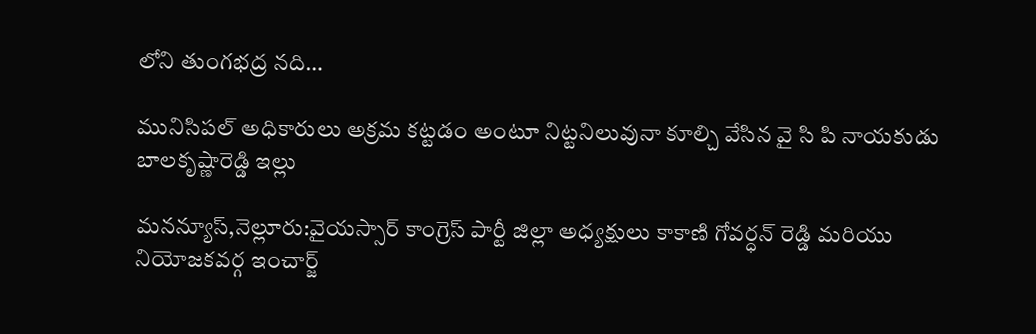లోని తుంగభద్ర నది…

మునిసిపల్ అధికారులు అక్రమ కట్టడం అంటూ నిట్టనిలువునా కూల్చి వేసిన వై సి పి నాయకుడు బాలకృష్ణారెడ్డి ఇల్లు

మనన్యూస్,నెల్లూరు:వైయస్సార్ కాంగ్రెస్ పార్టీ జిల్లా అధ్యక్షులు కాకాణి గోవర్ధన్ రెడ్డి మరియు నియోజకవర్గ ఇంచార్జ్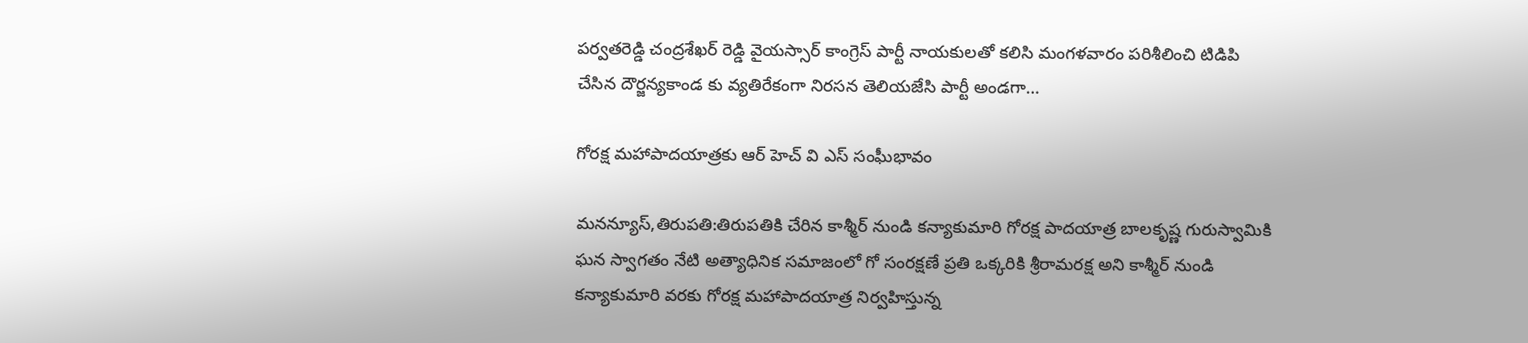పర్వతరెడ్డి చంద్రశేఖర్ రెడ్డి వైయస్సార్ కాంగ్రెస్ పార్టీ నాయకులతో కలిసి మంగళవారం పరిశీలించి టిడిపి చేసిన దౌర్జన్యకాండ కు వ్యతిరేకంగా నిరసన తెలియజేసి పార్టీ అండగా…

గోరక్ష మహాపాదయాత్రకు ఆర్ హెచ్ వి ఎస్ సంఘీభావం

మనన్యూస్,తిరుపతి:తిరుపతికి చేరిన కాశ్మీర్ నుండి కన్యాకుమారి గోరక్ష పాదయాత్ర బాలకృష్ణ గురుస్వామికి ఘన స్వాగతం నేటి అత్యాధినిక సమాజంలో గో సంరక్షణే ప్రతి ఒక్కరికి శ్రీరామరక్ష అని కాశ్మీర్ నుండి కన్యాకుమారి వరకు గోరక్ష మహాపాదయాత్ర నిర్వహిస్తున్న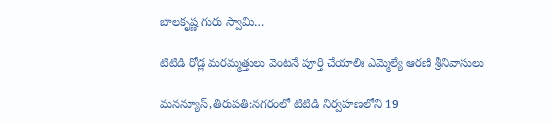బాలకృష్ణ గురు స్వామి…

టిటిడి రోడ్ల మ‌ర‌మ్మ‌త్తులు వెంట‌నే పూర్తి చేయాలిః ఎమ్మెల్యే ఆర‌ణి శ్రీనివాసులు

మనన్యూస్,తిరుప‌తి:న‌గ‌రంలో టిటిడి నిర్వ‌హ‌ణ‌లోని 19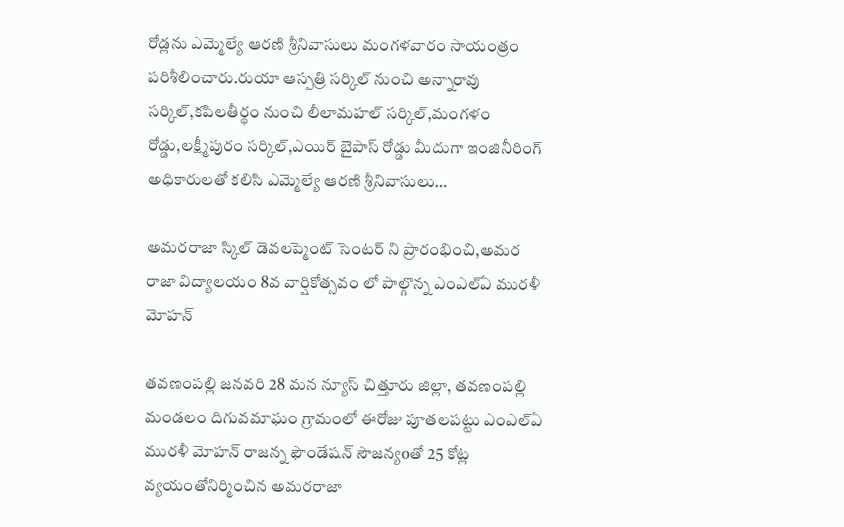రోడ్ల‌ను ఎమ్మెల్యే ఆర‌ణి శ్రీనివాసులు మంగ‌ళ‌వారం సాయంత్రం ప‌రిశీలించారు.రుయా ఆస్ప‌త్రి స‌ర్కిల్ నుంచి అన్నారావు స‌ర్కిల్,క‌పిల‌తీర్థం నుంచి లీలామ‌హ‌ల్ స‌ర్కిల్,మంగ‌ళం రోడ్డు,ల‌క్ష్మీపురం స‌ర్కిల్,ఎయిర్ బైపాస్ రోడ్డు మీదుగా ఇంజినీరింగ్ అధికారుల‌తో క‌లిసి ఎమ్మెల్యే ఆర‌ణి శ్రీనివాసులు…

అమరరాజా స్కిల్ డెవలప్మెంట్ సెంటర్ ని ప్రారంభించి,అమర రాజా విద్యాలయం 8వ వార్షికోత్సవం లో పాల్గొన్న ఎంఎల్ఏ మురళీ మోహన్

తవణంపల్లి జనవరి 28 మన న్యూస్ చిత్తూరు జిల్లా, తవణంపల్లి మండలం దిగువమాఘం గ్రామంలో ఈరోజు పూతలపట్టు ఎంఎల్ఏ మురళీ మోహన్ రాజన్న ఫౌండేషన్ సౌజన్యoతో 25 కోట్ల వ్యయంతోనిర్మించిన అమరరాజా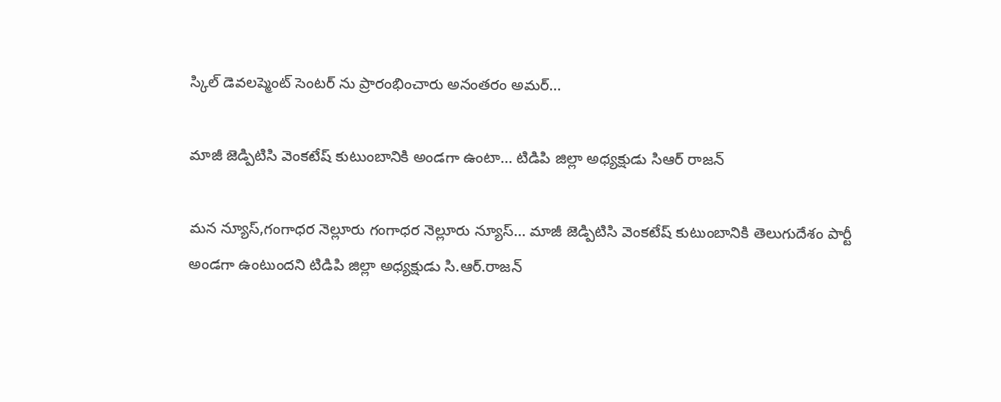స్కిల్ డెవలప్మెంట్ సెంటర్ ను ప్రారంభించారు అనంతరం అమర్…

మాజీ జెడ్పిటిసి వెంకటేష్ కుటుంబానికి అండగా ఉంటా… టిడిపి జిల్లా అధ్యక్షుడు సిఆర్ రాజన్

మన న్యూస్,గంగాధర నెల్లూరు గంగాధర నెల్లూరు న్యూస్… మాజీ జెడ్పిటిసి వెంకటేష్ కుటుంబానికి తెలుగుదేశం పార్టీ అండగా ఉంటుందని టిడిపి జిల్లా అధ్యక్షుడు సి.ఆర్.రాజన్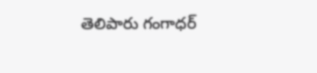తెలిపారు గంగాధర్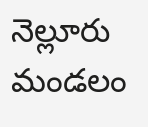నెల్లూరు మండలం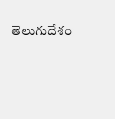తెలుగుదేశం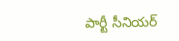పార్టీ సీనియర్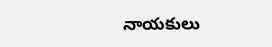నాయకులు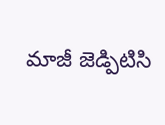మాజీ జెడ్పిటిసి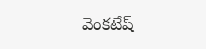వెంకటేష్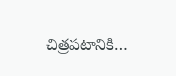చిత్రపటానికి…